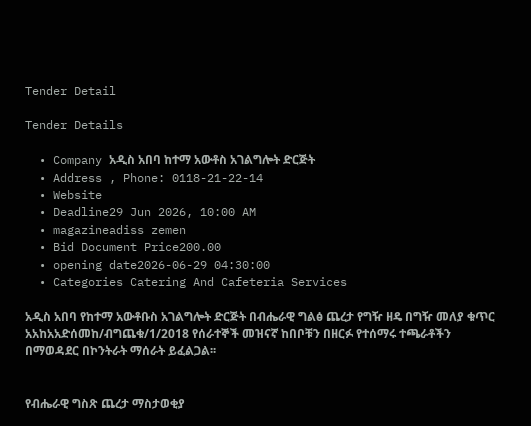Tender Detail

Tender Details

  • Company አዲስ አበባ ከተማ አውቶስ አገልግሎት ድርጅት
  • Address , Phone: 0118-21-22-14
  • Website
  • Deadline29 Jun 2026, 10:00 AM
  • magazineadiss zemen
  • Bid Document Price200.00
  • opening date2026-06-29 04:30:00
  • Categories Catering And Cafeteria Services

አዲስ አበባ የከተማ አውቶቡስ አገልግሎት ድርጅት በብሔራዊ ግልፅ ጨረታ የግዥ ዘዴ በግዥ መለያ ቁጥር አአከአአድሰመከ/ብግጨቁ/1/2018 የሰራተኞች መዝናኛ ከበቦቹን በዘርፉ የተሰማሩ ተጫራቶችን በማወዳደር በኮንትራት ማሰራት ይፈልጋል፡፡


የብሔራዊ ግስጽ ጨረታ ማስታወቂያ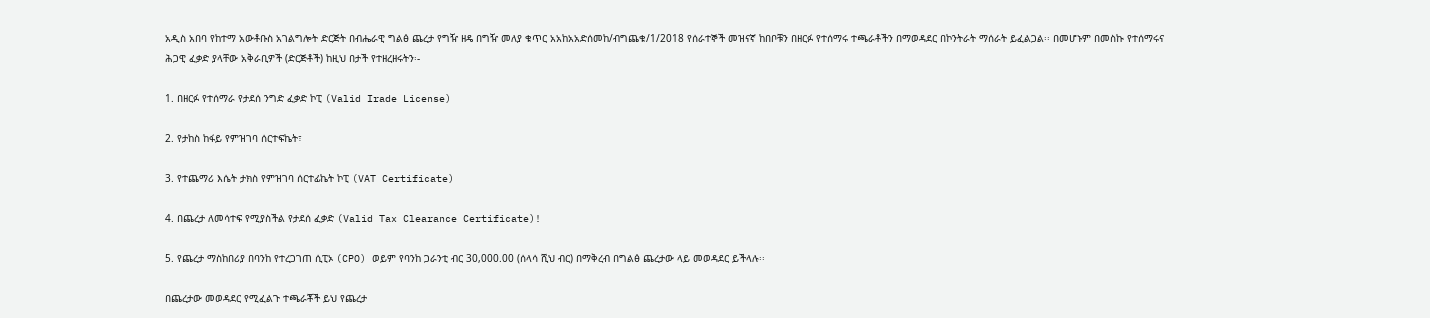አዲስ አበባ የከተማ አውቶቡስ አገልግሎት ድርጅት በብሔራዊ ግልፅ ጨረታ የግዥ ዘዴ በግዥ መለያ ቁጥር አአከአአድሰመከ/ብግጨቁ/1/2018 የሰራተኞች መዝናኛ ከበቦቹን በዘርፉ የተሰማሩ ተጫራቶችን በማወዳደር በኮንትራት ማሰራት ይፈልጋል፡፡ በመሆኑም በመስኩ የተሰማሩና ሕጋዊ ፈቃድ ያላቸው አቅራቢዎች (ድርጅቶች) ከዚህ በታች የተዘረዘሩትን፡-

1. በዘርፉ የተሰማራ የታደሰ ንግድ ፈቃድ ኮፒ (Valid Irade License)

2. የታከስ ከፋይ የምዝገባ ሰርተፍኬት፣

3. የተጨማሪ እሴት ታክስ የምዝገባ ሰርተፊኬት ኮፒ (VAT Certificate)

4. በጨረታ ለመሳተፍ የሚያስችል የታደሰ ፈቃድ (Valid Tax Clearance Certificate)!

5. የጨረታ ማስከበሪያ በባንከ የተረጋገጠ ሲፒኦ (CPO) ወይም የባንከ ጋራንቲ ብር 30,000.00 (ሰላሳ ሺህ ብር) በማቅረብ በግልፅ ጨረታው ላይ መወዳደር ይችላሉ፡፡

በጨረታው መወዳደር የሚፈልጉ ተጫራቾች ይህ የጨረታ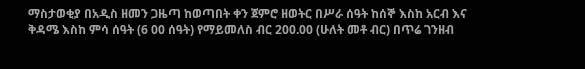ማስታወቂያ በአዲስ ዘመን ጋዜጣ ከወጣበት ቀን ጀምሮ ዘወትር በሥራ ሰዓት ከሰኞ እስከ አርብ እና ቅዳሜ እስከ ምሳ ሰዓት (6 00 ሰዓት) የማይመለስ ብር 200.00 (ሁለት መቶ ብር) በጥሬ ገንዘብ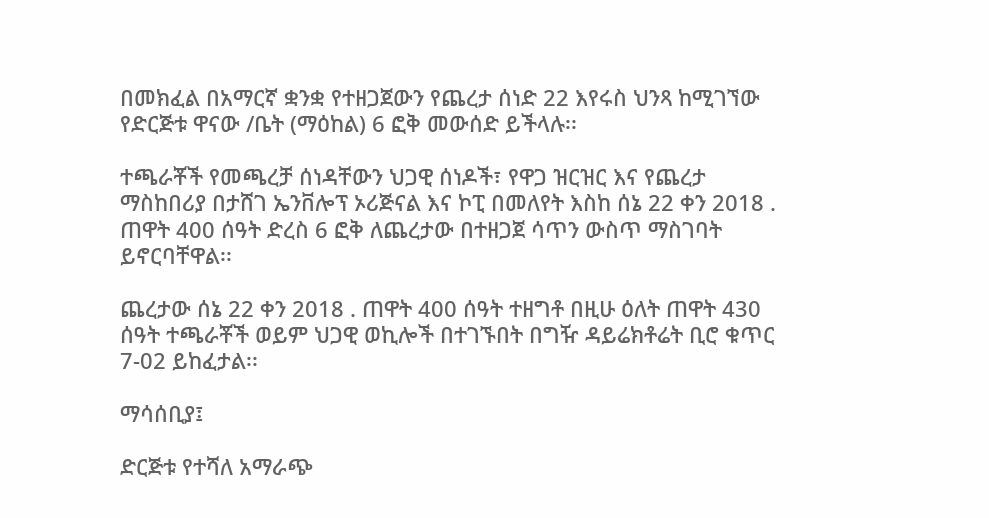በመክፈል በአማርኛ ቋንቋ የተዘጋጀውን የጨረታ ሰነድ 22 እየሩስ ህንጻ ከሚገኘው የድርጅቱ ዋናው /ቤት (ማዕከል) 6 ፎቅ መውሰድ ይችላሉ፡፡

ተጫራቾች የመጫረቻ ሰነዳቸውን ህጋዊ ሰነዶች፣ የዋጋ ዝርዝር እና የጨረታ ማስከበሪያ በታሸገ ኤንቨሎፕ ኦሪጅናል እና ኮፒ በመለየት እስከ ሰኔ 22 ቀን 2018 . ጠዋት 400 ሰዓት ድረስ 6 ፎቅ ለጨረታው በተዘጋጀ ሳጥን ውስጥ ማስገባት ይኖርባቸዋል፡፡

ጨረታው ሰኔ 22 ቀን 2018 . ጠዋት 400 ሰዓት ተዘግቶ በዚሁ ዕለት ጠዋት 430 ሰዓት ተጫራቾች ወይም ህጋዊ ወኪሎች በተገኙበት በግዥ ዳይሬክቶሬት ቢሮ ቁጥር 7-02 ይከፈታል፡፡

ማሳሰቢያ፤

ድርጅቱ የተሻለ አማራጭ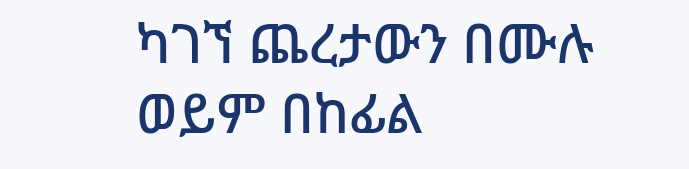ካገኘ ጨረታውን በሙሉ ወይም በከፊል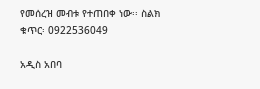የመሰረዝ መብቱ የተጠበቀ ነው፡፡ ስልክ ቁጥር፡ 0922536049

አዲስ አበባ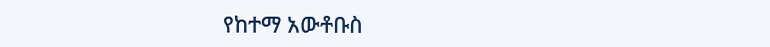የከተማ አውቶቡስ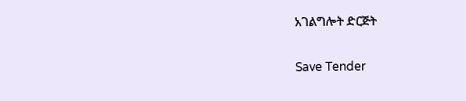አገልግሎት ድርጅት

Save Tender